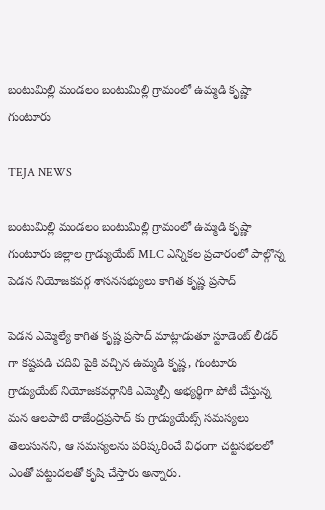బంటుమిల్లి మండలం బంటుమిల్లి గ్రామంలో ఉమ్మడి కృష్ణా గుంటూరు

TEJA NEWS

బంటుమిల్లి మండలం బంటుమిల్లి గ్రామంలో ఉమ్మడి కృష్ణా గుంటూరు జిల్లాల గ్రాడ్యుయేట్ MLC ఎన్నికల ప్రచారంలో పాల్గొన్న పెడన నియోజకవర్గ శాసనసభ్యులు కాగిత కృష్ణ ప్రసాద్

పెడన ఎమ్మెల్యే కాగిత కృష్ణ ప్రసాద్ మాట్లాడుతూ స్టూడెంట్ లీడర్ గా కష్టపడి చదివి పైకి వచ్చిన ఉమ్మడి కృష్ణ, గుంటూరు గ్రాడ్యుయేట్ నియోజకవర్గానికి ఎమ్మెల్సీ అభ్యర్థిగా పోటీ చేస్తున్న మన ఆలపాటి రాజేంద్రప్రసాద్ కు గ్రాడ్యుయేట్స్ సమస్యలు తెలుసునని, ఆ సమస్యలను పరిష్కరించే విధంగా చట్టసభలలో ఎంతో పట్టుదలతో కృషి చేస్తారు అన్నారు.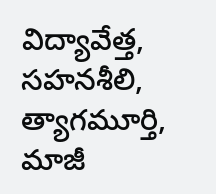విద్యావేత్త, సహనశీలి, త్యాగమూర్తి, మాజీ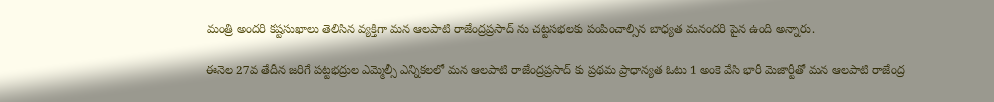మంత్రి అందరి కష్టసుఖాలు తెలిసిన వ్యక్తిగా మన ఆలపాటి రాజేంద్రప్రసాద్ ను చట్టసభలకు పంపించాల్సిన బాధ్యత మనందరి పైన ఉంది అన్నారు.

ఈనెల 27వ తేదీన జరిగే పట్టభద్రుల ఎమ్మెల్సీ ఎన్నికలలో మన ఆలపాటి రాజేంద్రప్రసాద్ కు ప్రథమ ప్రాధాన్యత ఓటు 1 అంకె వేసి భారీ మెజార్టీతో మన ఆలపాటి రాజేంద్ర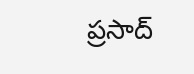ప్రసాద్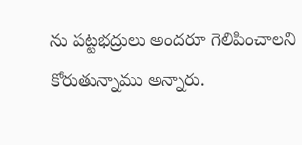ను పట్టభద్రులు అందరూ గెలిపించాలని కోరుతున్నాము అన్నారు.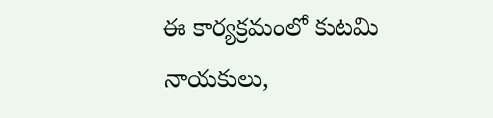ఈ కార్యక్రమంలో కుటమి నాయకులు,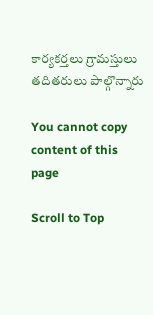కార్యకర్తలు గ్రామస్తులు తదితరులు పాల్గొన్నారు

You cannot copy content of this page

Scroll to Top